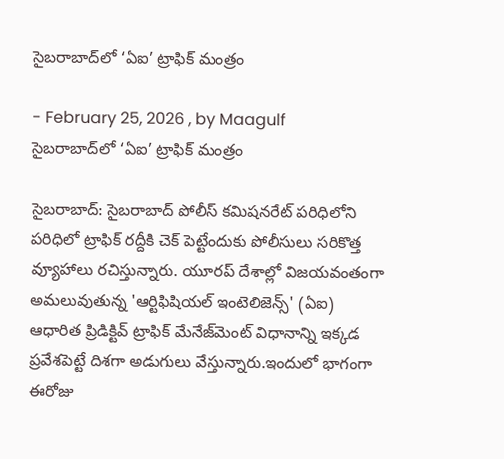సైబరాబాద్‌లో ‘ఏఐ’ ట్రాఫిక్ మంత్రం

- February 25, 2026 , by Maagulf
సైబరాబాద్‌లో ‘ఏఐ’ ట్రాఫిక్ మంత్రం

సైబరాబాద్: సైబరాబాద్ పోలీస్ కమిషనరేట్ పరిధిలోని పరిధిలో ట్రాఫిక్ రద్దీకి చెక్ పెట్టేందుకు పోలీసులు సరికొత్త వ్యూహాలు రచిస్తున్నారు. యూరప్ దేశాల్లో విజయవంతంగా అమలువుతున్న 'ఆర్టిఫిషియల్ ఇంటెలిజెన్స్' (ఏఐ) ఆధారిత ప్రిడిక్టివ్ ట్రాఫిక్ మేనేజ్‌మెంట్ విధానాన్ని ఇక్కడ ప్రవేశపెట్టే దిశగా అడుగులు వేస్తున్నారు.ఇందులో భాగంగా ఈరోజు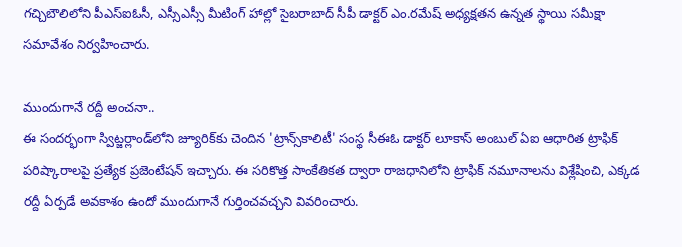గచ్చిబౌలిలోని పీఎస్‌ఐఓసీ, ఎస్సీఎస్సీ మీటింగ్ హాల్లో సైబరాబాద్ సీపీ డాక్టర్ ఎం.రమేష్ అధ్యక్షతన ఉన్నత స్థాయి సమీక్షా సమావేశం నిర్వహించారు.

ముందుగానే రద్దీ అంచనా..
ఈ సందర్భంగా స్విట్జర్లాండ్‌లోని జ్యూరిక్‌కు చెందిన 'ట్రాన్స్‌కాలిటీ' సంస్థ సీఈఓ డాక్టర్ లూకాస్ అంబుల్ ఏఐ ఆధారిత ట్రాఫిక్ పరిష్కారాలపై ప్రత్యేక ప్రజెంటేషన్ ఇచ్చారు. ఈ సరికొత్త సాంకేతికత ద్వారా రాజధానిలోని ట్రాఫిక్ నమూనాలను విశ్లేషించి, ఎక్కడ రద్దీ ఏర్పడే అవకాశం ఉందో ముందుగానే గుర్తించవచ్చని వివరించారు.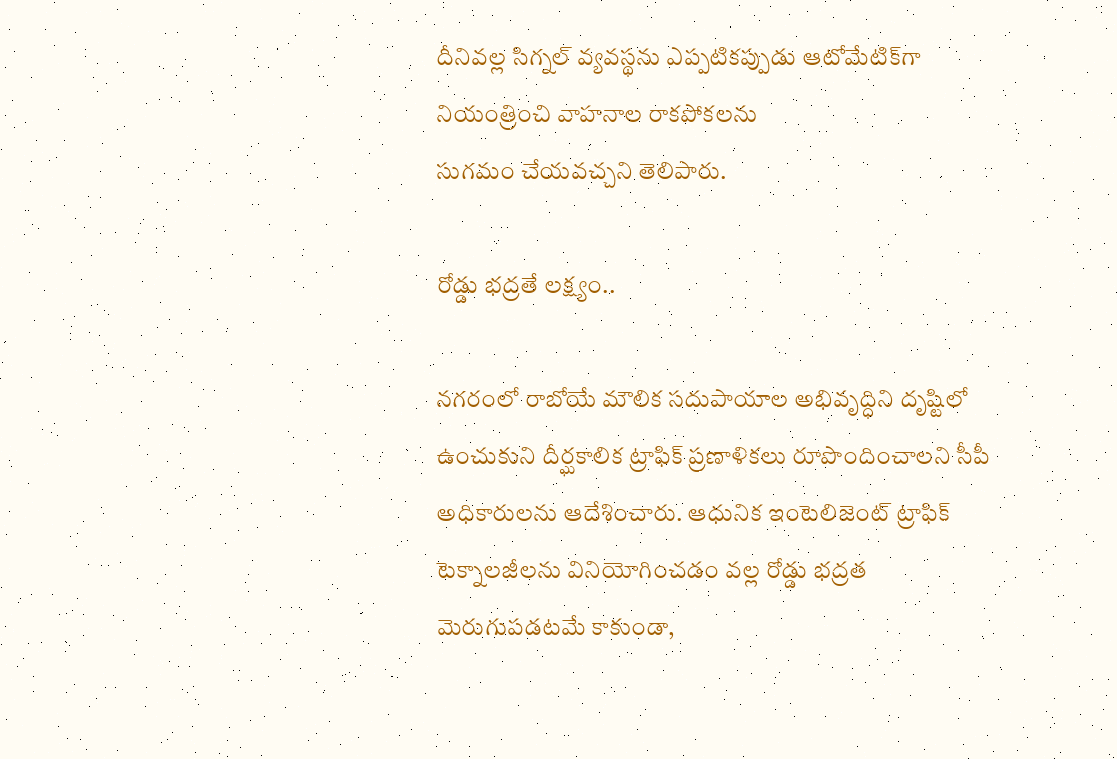దీనివల్ల సిగ్నల్ వ్యవస్థను ఎప్పటికప్పుడు ఆటోమేటిక్‌గా నియంత్రించి వాహనాల రాకపోకలను
సుగమం చేయవచ్చని తెలిపారు.

రోడ్డు భద్రతే లక్ష్యం..

నగరంలో రాబోయే మౌలిక సదుపాయాల అభివృద్ధిని దృష్టిలో ఉంచుకుని దీర్ఘకాలిక ట్రాఫిక్ ప్రణాళికలు రూపొందించాలని సీపీ అధికారులను ఆదేశించారు. ఆధునిక ఇంటెలిజెంట్ ట్రాఫిక్ టెక్నాలజీలను వినియోగించడం వల్ల రోడ్డు భద్రత మెరుగుపడటమే కాకుండా,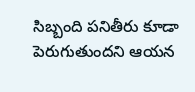సిబ్బంది పనితీరు కూడా పెరుగుతుందని ఆయన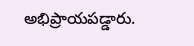అభిప్రాయపడ్డారు.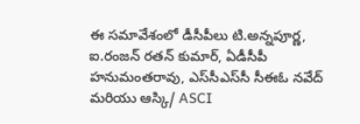ఈ సమావేశంలో డీసీపీలు టి.అన్నపూర్ణ, ఐ.రంజన్ రతన్ కుమార్, ఏడీసీపీ హనుమంతరావు, ఎస్‌సీఎస్‌సీ సీఈఓ నవేద్ మరియు ఆస్కి/ ASCI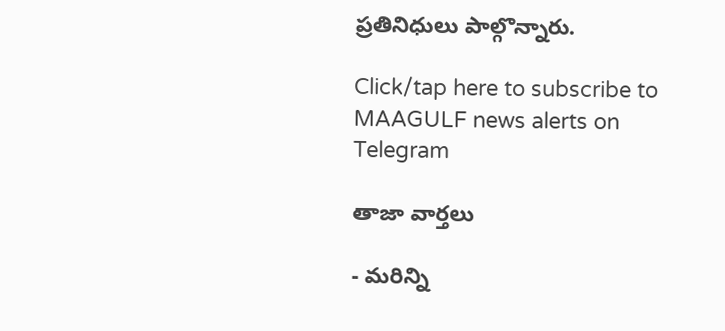ప్రతినిధులు పాల్గొన్నారు.

Click/tap here to subscribe to MAAGULF news alerts on Telegram

తాజా వార్తలు

- మరిన్ని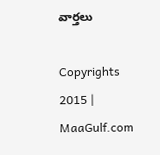వార్తలు

Copyrights 2015 | MaaGulf.com